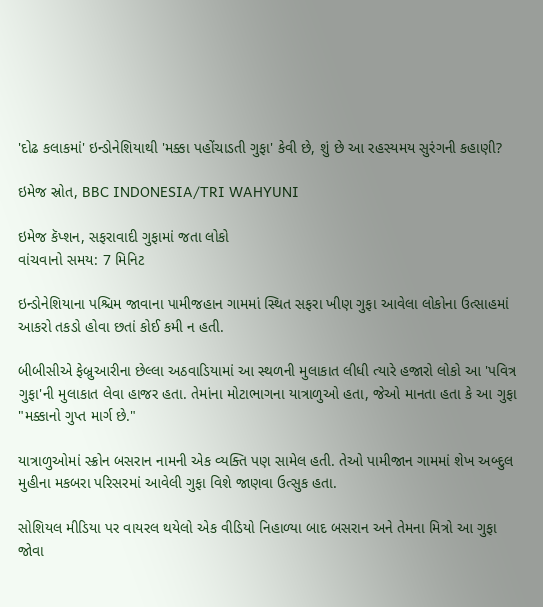'દોઢ કલાકમાં' ઇન્ડોનેશિયાથી 'મક્કા પહોંચાડતી ગુફા' કેવી છે, શું છે આ રહસ્યમય સુરંગની કહાણી?

ઇમેજ સ્રોત, BBC INDONESIA/TRI WAHYUNI

ઇમેજ કૅપ્શન, સફરાવાદી ગુફામાં જતા લોકો
વાંચવાનો સમય: 7 મિનિટ

ઇન્ડોનેશિયાના પશ્ચિમ જાવાના પામીજહાન ગામમાં સ્થિત સફરા ખીણ ગુફા આવેલા લોકોના ઉત્સાહમાં આકરો તકડો હોવા છતાં કોઈ કમી ન હતી.

બીબીસીએ ફેબ્રુઆરીના છેલ્લા અઠવાડિયામાં આ સ્થળની મુલાકાત લીધી ત્યારે હજારો લોકો આ 'પવિત્ર ગુફા'ની મુલાકાત લેવા હાજર હતા. તેમાંના મોટાભાગના યાત્રાળુઓ હતા, જેઓ માનતા હતા કે આ ગુફા "મક્કાનો ગુપ્ત માર્ગ છે."

યાત્રાળુઓમાં સ્ક્રોન બસરાન નામની એક વ્યક્તિ પણ સામેલ હતી. તેઓ પામીજાન ગામમાં શેખ અબ્દુલ મુહીના મકબરા પરિસરમાં આવેલી ગુફા વિશે જાણવા ઉત્સુક હતા.

સોશિયલ મીડિયા પર વાયરલ થયેલો એક વીડિયો નિહાળ્યા બાદ બસરાન અને તેમના મિત્રો આ ગુફા જોવા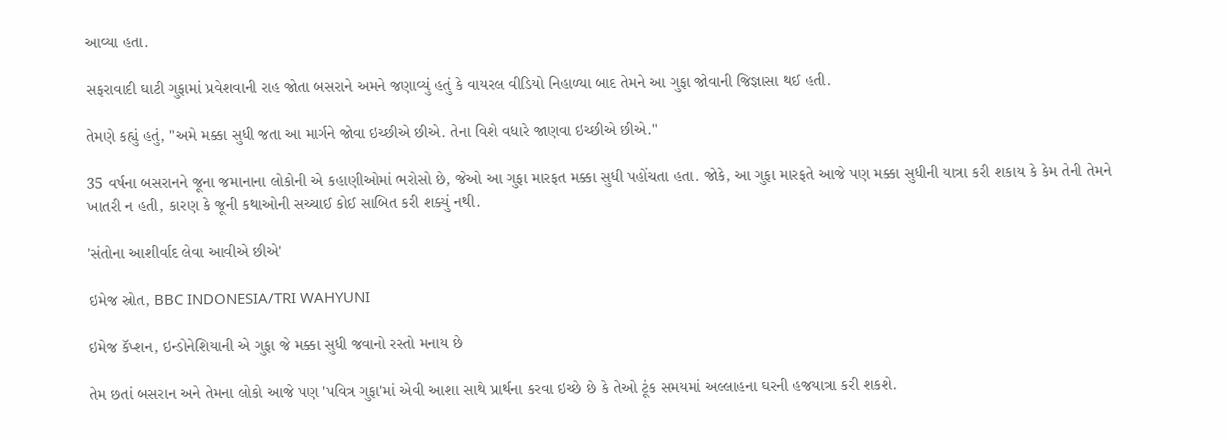આવ્યા હતા.

સફરાવાદી ઘાટી ગુફામાં પ્રવેશવાની રાહ જોતા બસરાને અમને જણાવ્યું હતું કે વાયરલ વીડિયો નિહાળ્યા બાદ તેમને આ ગુફા જોવાની જિજ્ઞાસા થઈ હતી.

તેમણે કહ્યું હતું, "અમે મક્કા સુધી જતા આ માર્ગને જોવા ઇચ્છીએ છીએ. તેના વિશે વધારે જાણવા ઇચ્છીએ છીએ."

35 વર્ષના બસરાનને જૂના જમાનાના લોકોની એ કહાણીઓમાં ભરોસો છે, જેઓ આ ગુફા મારફત મક્કા સુધી પહોંચતા હતા. જોકે, આ ગુફા મારફતે આજે પણ મક્કા સુધીની યાત્રા કરી શકાય કે કેમ તેની તેમને ખાતરી ન હતી, કારણ કે જૂની કથાઓની સચ્ચાઈ કોઈ સાબિત કરી શક્યું નથી.

'સંતોના આશીર્વાદ લેવા આવીએ છીએ'

ઇમેજ સ્રોત, BBC INDONESIA/TRI WAHYUNI

ઇમેજ કૅપ્શન, ઇન્ડોનેશિયાની એ ગુફા જે મક્કા સુધી જવાનો રસ્તો મનાય છે

તેમ છતાં બસરાન અને તેમના લોકો આજે પણ 'પવિત્ર ગુફા'માં એવી આશા સાથે પ્રાર્થના કરવા ઇચ્છે છે કે તેઓ ટૂંક સમયમાં અલ્લાહના ઘરની હજયાત્રા કરી શકશે.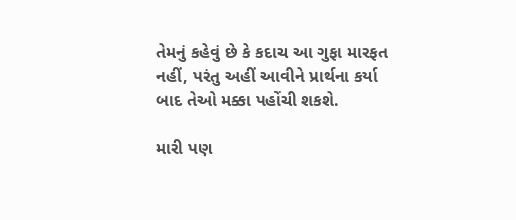તેમનું કહેવું છે કે કદાચ આ ગુફા મારફત નહીં, પરંતુ અહીં આવીને પ્રાર્થના કર્યા બાદ તેઓ મક્કા પહોંચી શકશે.

મારી પણ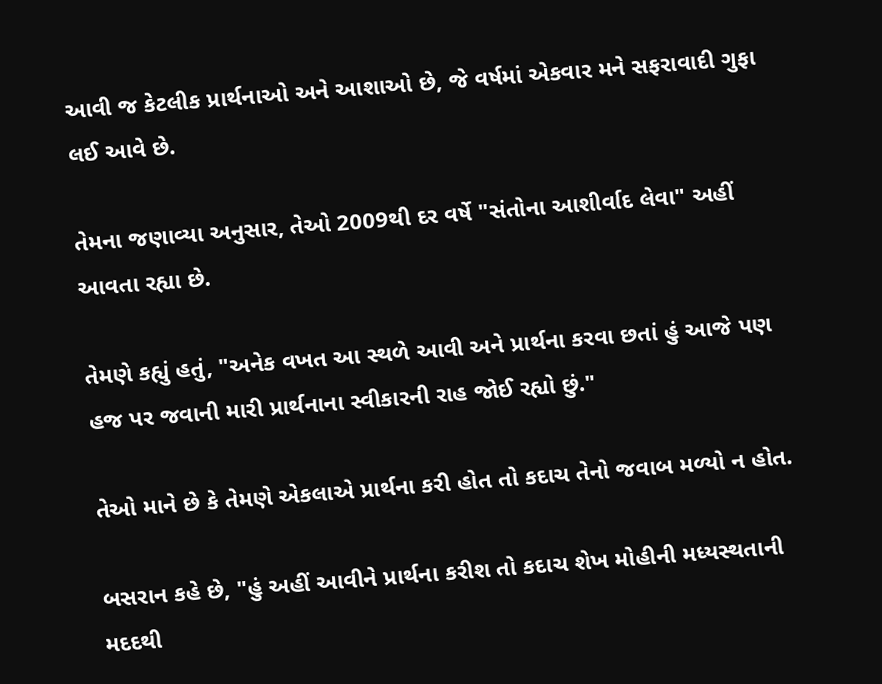આવી જ કેટલીક પ્રાર્થનાઓ અને આશાઓ છે, જે વર્ષમાં એકવાર મને સફરાવાદી ગુફા લઈ આવે છે.

તેમના જણાવ્યા અનુસાર, તેઓ 2009થી દર વર્ષે "સંતોના આશીર્વાદ લેવા" અહીં આવતા રહ્યા છે.

તેમણે કહ્યું હતું, "અનેક વખત આ સ્થળે આવી અને પ્રાર્થના કરવા છતાં હું આજે પણ હજ પર જવાની મારી પ્રાર્થનાના સ્વીકારની રાહ જોઈ રહ્યો છું."

તેઓ માને છે કે તેમણે એકલાએ પ્રાર્થના કરી હોત તો કદાચ તેનો જવાબ મળ્યો ન હોત.

બસરાન કહે છે, "હું અહીં આવીને પ્રાર્થના કરીશ તો કદાચ શેખ મોહીની મધ્યસ્થતાની મદદથી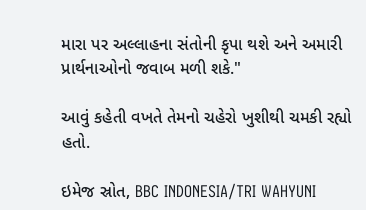મારા પર અલ્લાહના સંતોની કૃપા થશે અને અમારી પ્રાર્થનાઓનો જવાબ મળી શકે."

આવું કહેતી વખતે તેમનો ચહેરો ખુશીથી ચમકી રહ્યો હતો.

ઇમેજ સ્રોત, BBC INDONESIA/TRI WAHYUNI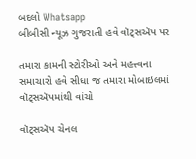બદલો Whatsapp
બીબીસી ન્યૂઝ ગુજરાતી હવે વૉટ્સઍપ પર

તમારા કામની સ્ટોરીઓ અને મહત્ત્વના સમાચારો હવે સીધા જ તમારા મોબાઇલમાં વૉટ્સઍપમાંથી વાંચો

વૉટ્સઍપ ચેનલ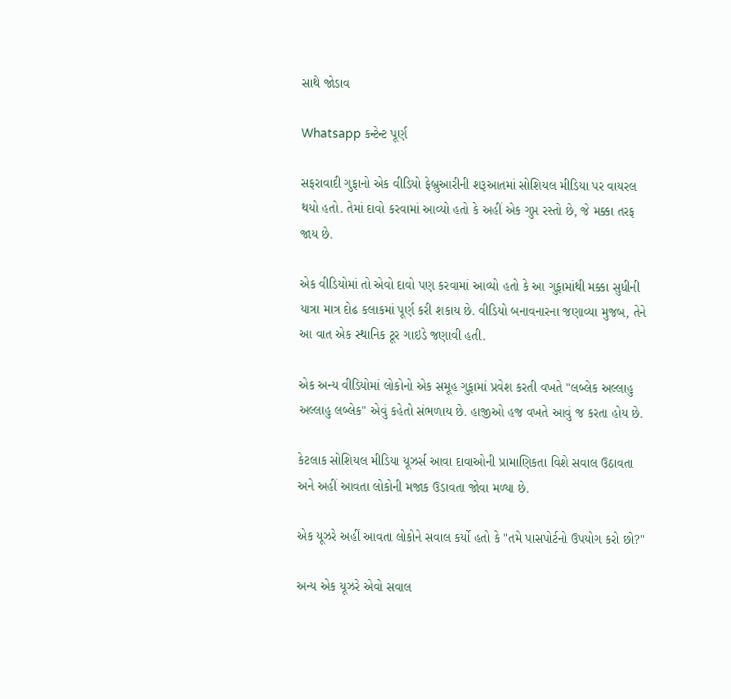સાથે જોડાવ

Whatsapp કન્ટેન્ટ પૂર્ણ

સફરાવાદી ગુફાનો એક વીડિયો ફેબ્રુઆરીની શરૂઆતમાં સોશિયલ મીડિયા પર વાયરલ થયો હતો. તેમાં દાવો કરવામાં આવ્યો હતો કે અહીં એક ગુપ્ત રસ્તો છે, જે મક્કા તરફ જાય છે.

એક વીડિયોમાં તો એવો દાવો પણ કરવામાં આવ્યો હતો કે આ ગુફામાંથી મક્કા સુધીની યાત્રા માત્ર દોઢ કલાકમાં પૂર્ણ કરી શકાય છે. વીડિયો બનાવનારના જણાવ્યા મુજબ, તેને આ વાત એક સ્થાનિક ટૂર ગાઇડે જણાવી હતી.

એક અન્ય વીડિયોમાં લોકોનો એક સમૂહ ગુફામાં પ્રવેશ કરતી વખતે "લબ્લેક અલ્લાહુ અલ્લાહુ લબ્લેક" એવું કહેતો સંભળાય છે. હાજીઓ હજ વખતે આવું જ કરતા હોય છે.

કેટલાક સોશિયલ મીડિયા યૂઝર્સ આવા દાવાઓની પ્રામાણિકતા વિશે સવાલ ઉઠાવતા અને અહીં આવતા લોકોની મજાક ઉડાવતા જોવા મળ્યા છે.

એક યૂઝરે અહીં આવતા લોકોને સવાલ કર્યો હતો કે "તમે પાસપોર્ટનો ઉપયોગ કરો છો?"

અન્ય એક યૂઝરે એવો સવાલ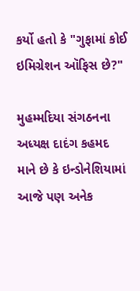કર્યો હતો કે "ગુફામાં કોઈ ઇમિગ્રેશન ઑફિસ છે?"

મુહમ્મદિયા સંગઠનના અધ્યક્ષ દાદંગ કહમદ માને છે કે ઇન્ડોનેશિયામાં આજે પણ અનેક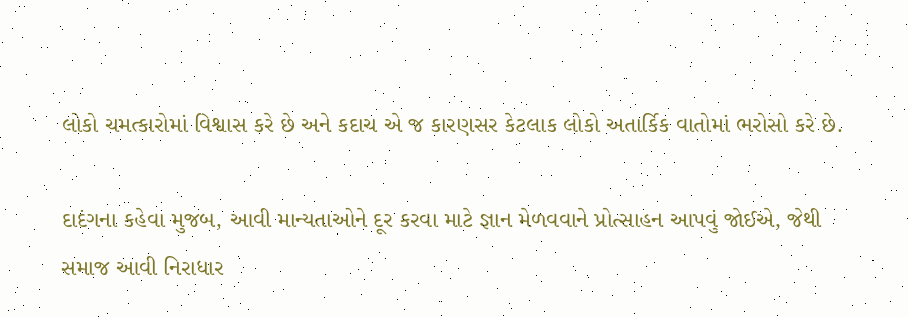લોકો ચમત્કારોમાં વિશ્વાસ કરે છે અને કદાચ એ જ કારણસર કેટલાક લોકો અતાર્કિક વાતોમાં ભરોસો કરે છે.

દાદંગના કહેવા મુજબ, આવી માન્યતાઓને દૂર કરવા માટે જ્ઞાન મેળવવાને પ્રોત્સાહન આપવું જોઈએ, જેથી સમાજ આવી નિરાધાર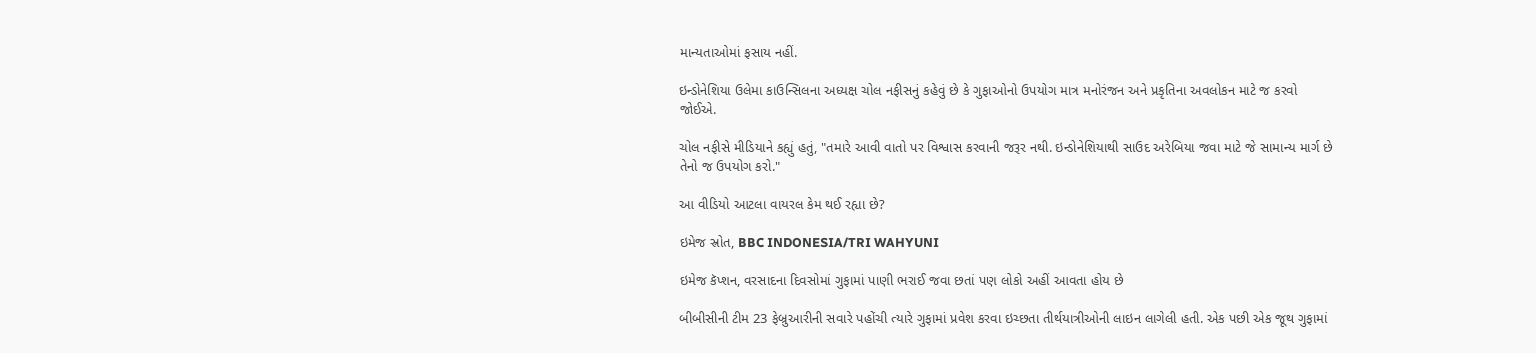માન્યતાઓમાં ફસાય નહીં.

ઇન્ડોનેશિયા ઉલેમા કાઉન્સિલના અધ્યક્ષ ચોલ નફીસનું કહેવું છે કે ગુફાઓનો ઉપયોગ માત્ર મનોરંજન અને પ્રકૃતિના અવલોકન માટે જ કરવો જોઈએ.

ચોલ નફીસે મીડિયાને કહ્યું હતું, "તમારે આવી વાતો પર વિશ્વાસ કરવાની જરૂર નથી. ઇન્ડોનેશિયાથી સાઉદ અરેબિયા જવા માટે જે સામાન્ય માર્ગ છે તેનો જ ઉપયોગ કરો."

આ વીડિયો આટલા વાયરલ કેમ થઈ રહ્યા છે?

ઇમેજ સ્રોત, BBC INDONESIA/TRI WAHYUNI

ઇમેજ કૅપ્શન, વરસાદના દિવસોમાં ગુફામાં પાણી ભરાઈ જવા છતાં પણ લોકો અહીં આવતા હોય છે

બીબીસીની ટીમ 23 ફેબ્રુઆરીની સવારે પહોંચી ત્યારે ગુફામાં પ્રવેશ કરવા ઇચ્છતા તીર્થયાત્રીઓની લાઇન લાગેલી હતી. એક પછી એક જૂથ ગુફામાં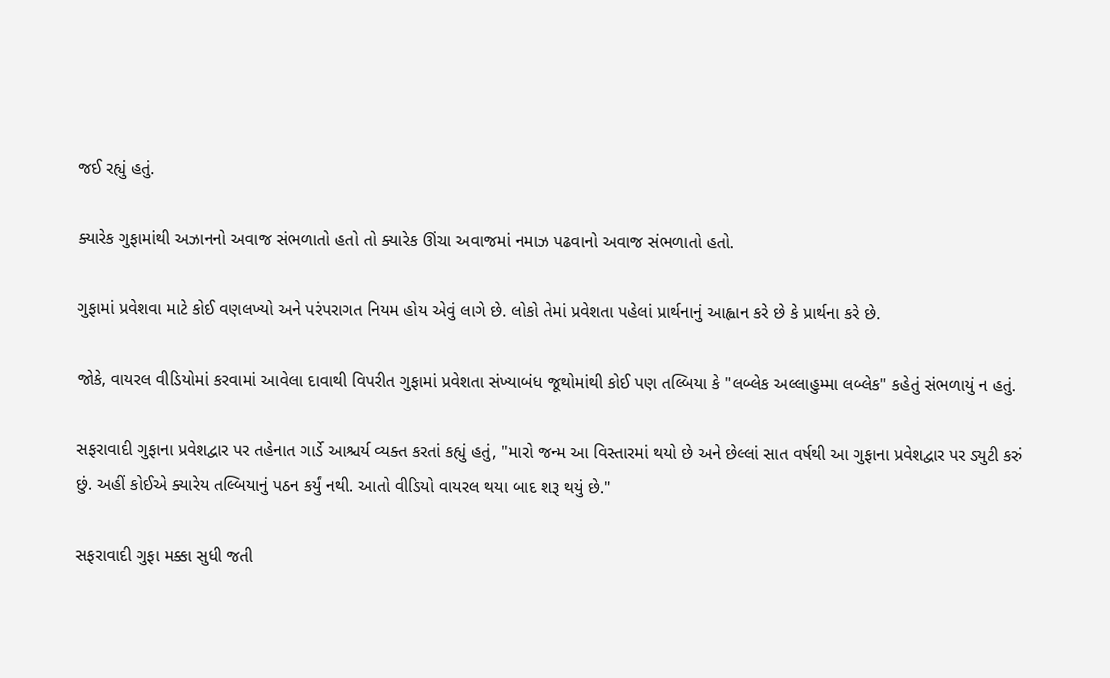જઈ રહ્યું હતું.

ક્યારેક ગુફામાંથી અઝાનનો અવાજ સંભળાતો હતો તો ક્યારેક ઊંચા અવાજમાં નમાઝ પઢવાનો અવાજ સંભળાતો હતો.

ગુફામાં પ્રવેશવા માટે કોઈ વણલખ્યો અને પરંપરાગત નિયમ હોય એવું લાગે છે. લોકો તેમાં પ્રવેશતા પહેલાં પ્રાર્થનાનું આહ્વાન કરે છે કે પ્રાર્થના કરે છે.

જોકે, વાયરલ વીડિયોમાં કરવામાં આવેલા દાવાથી વિપરીત ગુફામાં પ્રવેશતા સંખ્યાબંધ જૂથોમાંથી કોઈ પણ તલ્બિયા કે "લબ્લેક અલ્લાહુમ્મા લબ્લેક" કહેતું સંભળાયું ન હતું.

સફરાવાદી ગુફાના પ્રવેશદ્વાર પર તહેનાત ગાર્ડે આશ્ચર્ય વ્યક્ત કરતાં કહ્યું હતું, "મારો જન્મ આ વિસ્તારમાં થયો છે અને છેલ્લાં સાત વર્ષથી આ ગુફાના પ્રવેશદ્વાર પર ડ્યુટી કરું છું. અહીં કોઈએ ક્યારેય તલ્બિયાનું પઠન કર્યું નથી. આતો વીડિયો વાયરલ થયા બાદ શરૂ થયું છે."

સફરાવાદી ગુફા મક્કા સુધી જતી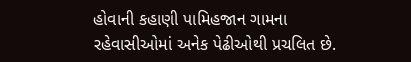હોવાની કહાણી પામિહજાન ગામના રહેવાસીઓમાં અનેક પેઢીઓથી પ્રચલિત છે.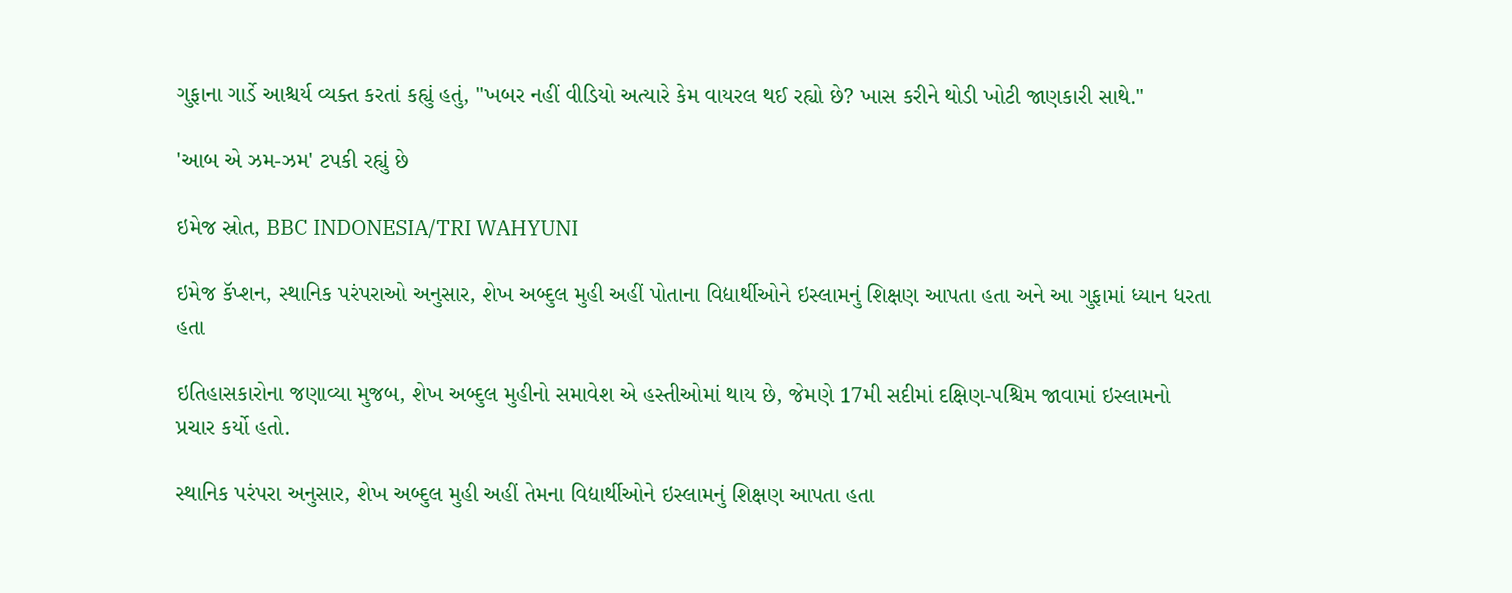ગુફાના ગાર્ડે આશ્ચર્ય વ્યક્ત કરતાં કહ્યું હતું, "ખબર નહીં વીડિયો અત્યારે કેમ વાયરલ થઈ રહ્યો છે? ખાસ કરીને થોડી ખોટી જાણકારી સાથે."

'આબ એ ઝમ-ઝમ' ટપકી રહ્યું છે

ઇમેજ સ્રોત, BBC INDONESIA/TRI WAHYUNI

ઇમેજ કૅપ્શન, સ્થાનિક પરંપરાઓ અનુસાર, શેખ અબ્દુલ મુહી અહીં પોતાના વિદ્યાર્થીઓને ઇસ્લામનું શિક્ષણ આપતા હતા અને આ ગુફામાં ધ્યાન ધરતા હતા

ઇતિહાસકારોના જણાવ્યા મુજબ, શેખ અબ્દુલ મુહીનો સમાવેશ એ હસ્તીઓમાં થાય છે, જેમણે 17મી સદીમાં દક્ષિણ-પશ્ચિમ જાવામાં ઇસ્લામનો પ્રચાર કર્યો હતો.

સ્થાનિક પરંપરા અનુસાર, શેખ અબ્દુલ મુહી અહીં તેમના વિદ્યાર્થીઓને ઇસ્લામનું શિક્ષણ આપતા હતા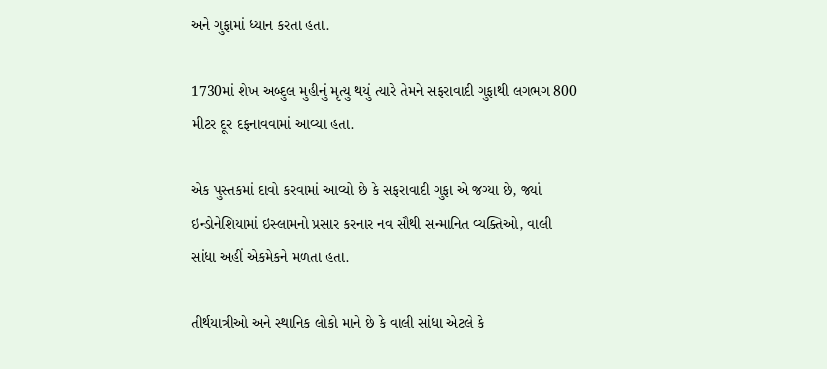અને ગુફામાં ધ્યાન કરતા હતા.

1730માં શેખ અબ્દુલ મુહીનું મૃત્યુ થયું ત્યારે તેમને સફરાવાદી ગુફાથી લગભગ 800 મીટર દૂર દફનાવવામાં આવ્યા હતા.

એક પુસ્તકમાં દાવો કરવામાં આવ્યો છે કે સફરાવાદી ગુફા એ જગ્યા છે, જ્યાં ઇન્ડોનેશિયામાં ઇસ્લામનો પ્રસાર કરનાર નવ સૌથી સન્માનિત વ્યક્તિઓ, વાલી સાંધા અહીં એકમેકને મળતા હતા.

તીર્થયાત્રીઓ અને સ્થાનિક લોકો માને છે કે વાલી સાંધા એટલે કે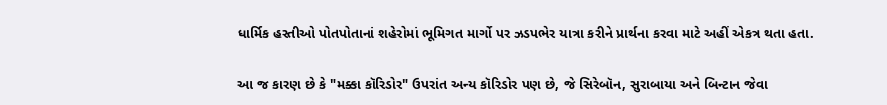ધાર્મિક હસ્તીઓ પોતપોતાનાં શહેરોમાં ભૂમિગત માર્ગો પર ઝડપભેર યાત્રા કરીને પ્રાર્થના કરવા માટે અહીં એકત્ર થતા હતા.

આ જ કારણ છે કે "મક્કા કૉરિડોર" ઉપરાંત અન્ય કૉરિડોર પણ છે, જે સિરેબૉન, સુરાબાયા અને બિન્ટાન જેવા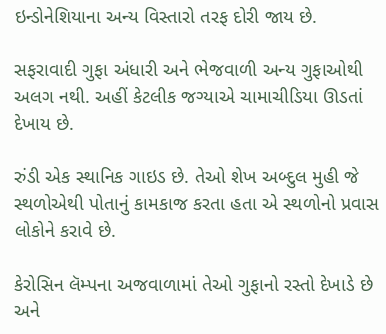ઇન્ડોનેશિયાના અન્ય વિસ્તારો તરફ દોરી જાય છે.

સફરાવાદી ગુફા અંધારી અને ભેજવાળી અન્ય ગુફાઓથી અલગ નથી. અહીં કેટલીક જગ્યાએ ચામાચીડિયા ઊડતાં દેખાય છે.

રુંડી એક સ્થાનિક ગાઇડ છે. તેઓ શેખ અબ્દુલ મુહી જે સ્થળોએથી પોતાનું કામકાજ કરતા હતા એ સ્થળોનો પ્રવાસ લોકોને કરાવે છે.

કેરોસિન લૅમ્પના અજવાળામાં તેઓ ગુફાનો રસ્તો દેખાડે છે અને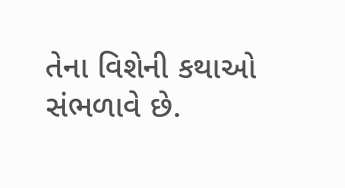તેના વિશેની કથાઓ સંભળાવે છે.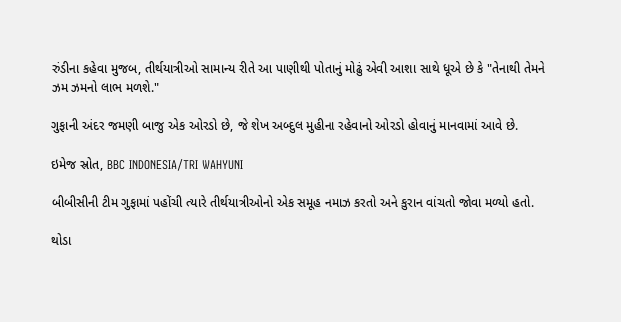રુંડીના કહેવા મુજબ, તીર્થયાત્રીઓ સામાન્ય રીતે આ પાણીથી પોતાનું મોઢું એવી આશા સાથે ધૂએ છે કે "તેનાથી તેમને ઝમ ઝમનો લાભ મળશે."

ગુફાની અંદર જમણી બાજુ એક ઓરડો છે, જે શેખ અબ્દુલ મુહીના રહેવાનો ઓરડો હોવાનું માનવામાં આવે છે.

ઇમેજ સ્રોત, BBC INDONESIA/TRI WAHYUNI

બીબીસીની ટીમ ગુફામાં પહોંચી ત્યારે તીર્થયાત્રીઓનો એક સમૂહ નમાઝ કરતો અને કુરાન વાંચતો જોવા મળ્યો હતો.

થોડા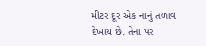મીટર દૂર એક નાનું તળાવ દેખાય છે. તેના પર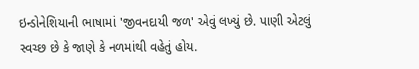ઇન્ડોનેશિયાની ભાષામાં 'જીવનદાયી જળ' એવું લખ્યું છે. પાણી એટલું સ્વચ્છ છે કે જાણે કે નળમાંથી વહેતું હોય.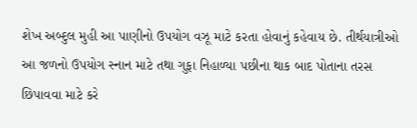શેખ અબ્દુલ મુહી આ પાણીનો ઉપયોગ વઝૂ માટે કરતા હોવાનું કહેવાય છે. તીર્થયાત્રીઓ આ જળનો ઉપયોગ સ્નાન માટે તથા ગુફા નિહાળ્યા પછીના થાક બાદ પોતાના તરસ છિપાવવા માટે કરે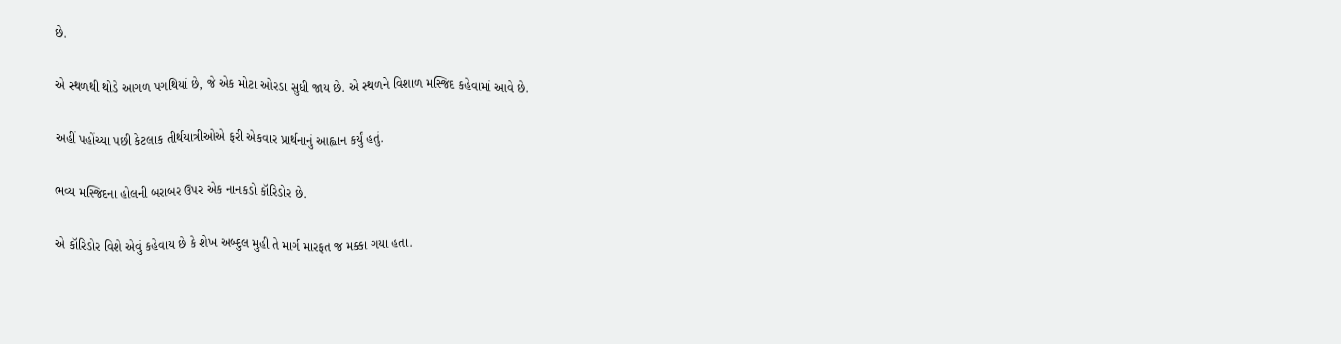છે.

એ સ્થળથી થોડે આગળ પગથિયાં છે, જે એક મોટા ઓરડા સુધી જાય છે. એ સ્થળને વિશાળ મસ્જિદ કહેવામાં આવે છે.

અહીં પહોંચ્યા પછી કેટલાક તીર્થયાત્રીઓએ ફરી એકવાર પ્રાર્થનાનું આહ્વાન કર્યું હતું.

ભવ્ય મસ્જિદના હોલની બરાબર ઉપર એક નાનકડો કૉરિડોર છે.

એ કૉરિડોર વિશે એવું કહેવાય છે કે શેખ અબ્દુલ મુહી તે માર્ગ મારફત જ મક્કા ગયા હતા.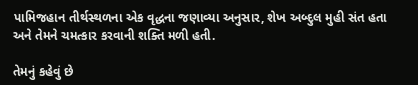પામિજહાન તીર્થસ્થળના એક વૃદ્ધના જણાવ્યા અનુસાર, શેખ અબ્દુલ મુહી સંત હતા અને તેમને ચમત્કાર કરવાની શક્તિ મળી હતી.

તેમનું કહેવું છે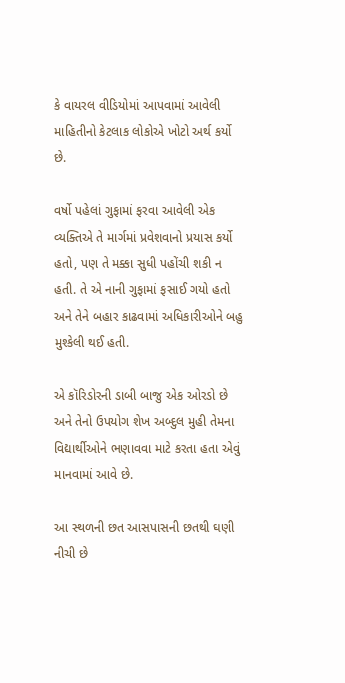કે વાયરલ વીડિયોમાં આપવામાં આવેલી માહિતીનો કેટલાક લોકોએ ખોટો અર્થ કર્યો છે.

વર્ષો પહેલાં ગુફામાં ફરવા આવેલી એક વ્યક્તિએ તે માર્ગમાં પ્રવેશવાનો પ્રયાસ કર્યો હતો, પણ તે મક્કા સુધી પહોંચી શકી ન હતી. તે એ નાની ગુફામાં ફસાઈ ગયો હતો અને તેને બહાર કાઢવામાં અધિકારીઓને બહુ મુશ્કેલી થઈ હતી.

એ કૉરિડોરની ડાબી બાજુ એક ઓરડો છે અને તેનો ઉપયોગ શેખ અબ્દુલ મુહી તેમના વિદ્યાર્થીઓને ભણાવવા માટે કરતા હતા એવું માનવામાં આવે છે.

આ સ્થળની છત આસપાસની છતથી ઘણી નીચી છે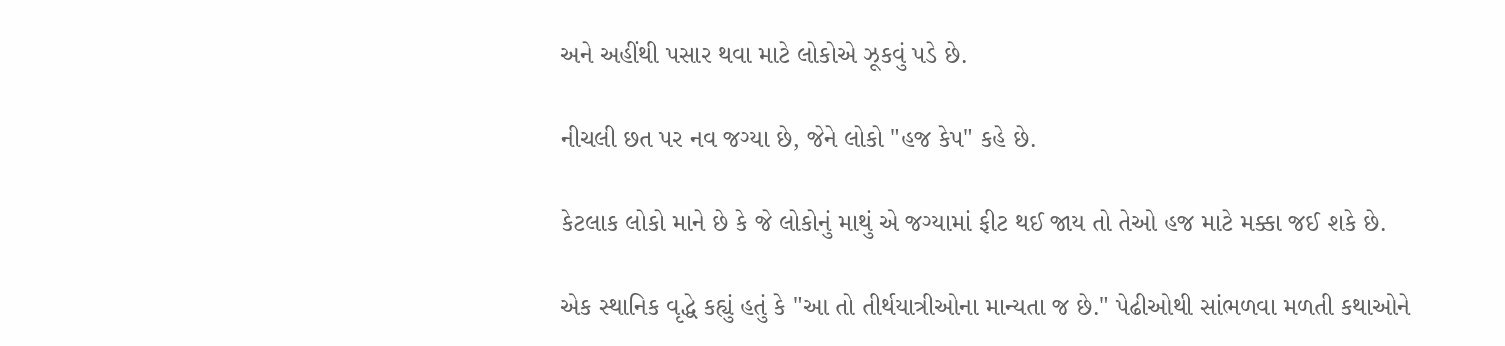અને અહીંથી પસાર થવા માટે લોકોએ ઝૂકવું પડે છે.

નીચલી છત પર નવ જગ્યા છે, જેને લોકો "હજ કેપ" કહે છે.

કેટલાક લોકો માને છે કે જે લોકોનું માથું એ જગ્યામાં ફીટ થઈ જાય તો તેઓ હજ માટે મક્કા જઈ શકે છે.

એક સ્થાનિક વૃદ્ધે કહ્યું હતું કે "આ તો તીર્થયાત્રીઓના માન્યતા જ છે." પેઢીઓથી સાંભળવા મળતી કથાઓને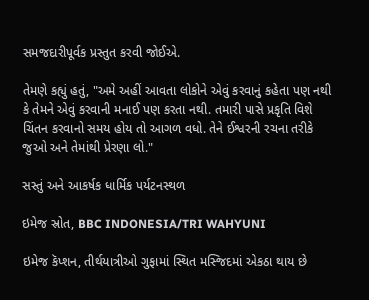સમજદારીપૂર્વક પ્રસ્તુત કરવી જોઈએ.

તેમણે કહ્યું હતું, "અમે અહીં આવતા લોકોને એવું કરવાનું કહેતા પણ નથી કે તેમને એવું કરવાની મનાઈ પણ કરતા નથી. તમારી પાસે પ્રકૃતિ વિશે ચિંતન કરવાનો સમય હોય તો આગળ વધો. તેને ઈશ્વરની રચના તરીકે જુઓ અને તેમાંથી પ્રેરણા લો."

સસ્તું અને આકર્ષક ધાર્મિક પર્યટનસ્થળ

ઇમેજ સ્રોત, BBC INDONESIA/TRI WAHYUNI

ઇમેજ કૅપ્શન, તીર્થયાત્રીઓ ગુફામાં સ્થિત મસ્જિદમાં એકઠા થાય છે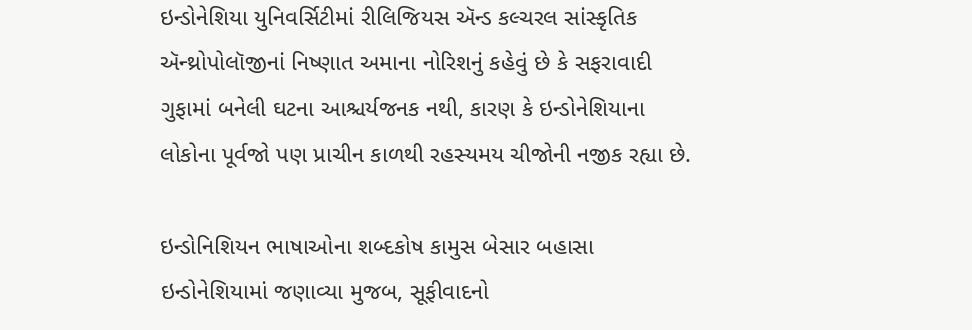ઇન્ડોનેશિયા યુનિવર્સિટીમાં રીલિજિયસ ઍન્ડ કલ્ચરલ સાંસ્કૃતિક ઍન્થ્રોપોલૉજીનાં નિષ્ણાત અમાના નોરિશનું કહેવું છે કે સફરાવાદી ગુફામાં બનેલી ઘટના આશ્ચર્યજનક નથી, કારણ કે ઇન્ડોનેશિયાના લોકોના પૂર્વજો પણ પ્રાચીન કાળથી રહસ્યમય ચીજોની નજીક રહ્યા છે.

ઇન્ડોનિશિયન ભાષાઓના શબ્દકોષ કામુસ બેસાર બહાસા ઇન્ડોનેશિયામાં જણાવ્યા મુજબ, સૂફીવાદનો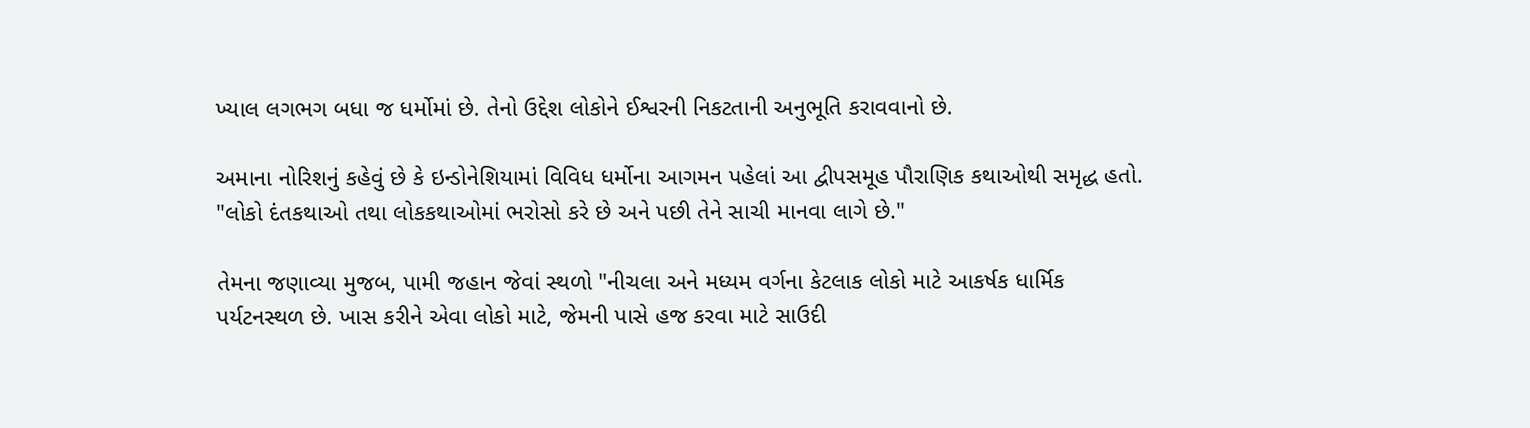ખ્યાલ લગભગ બધા જ ધર્મોમાં છે. તેનો ઉદ્દેશ લોકોને ઈશ્વરની નિકટતાની અનુભૂતિ કરાવવાનો છે.

અમાના નોરિશનું કહેવું છે કે ઇન્ડોનેશિયામાં વિવિધ ધર્મોના આગમન પહેલાં આ દ્વીપસમૂહ પૌરાણિક કથાઓથી સમૃદ્ધ હતો. "લોકો દંતકથાઓ તથા લોકકથાઓમાં ભરોસો કરે છે અને પછી તેને સાચી માનવા લાગે છે."

તેમના જણાવ્યા મુજબ, પામી જહાન જેવાં સ્થળો "નીચલા અને મધ્યમ વર્ગના કેટલાક લોકો માટે આકર્ષક ધાર્મિક પર્યટનસ્થળ છે. ખાસ કરીને એવા લોકો માટે, જેમની પાસે હજ કરવા માટે સાઉદી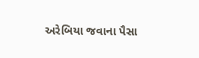અરેબિયા જવાના પૈસા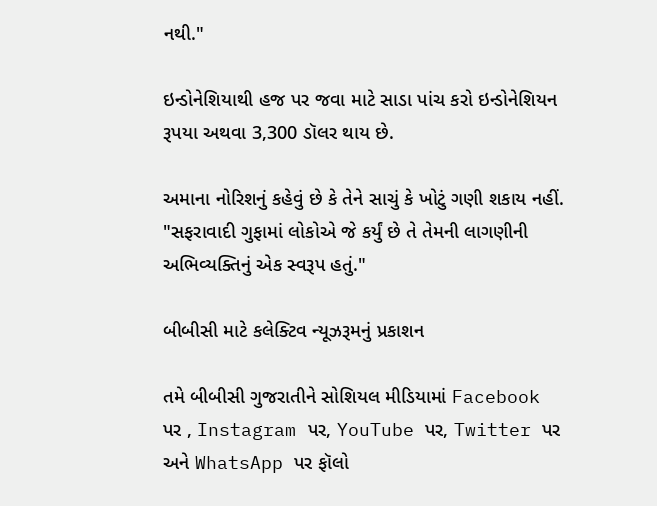નથી."

ઇન્ડોનેશિયાથી હજ પર જવા માટે સાડા પાંચ કરો ઇન્ડોનેશિયન રૂપયા અથવા 3,300 ડૉલર થાય છે.

અમાના નોરિશનું કહેવું છે કે તેને સાચું કે ખોટું ગણી શકાય નહીં. "સફરાવાદી ગુફામાં લોકોએ જે કર્યું છે તે તેમની લાગણીની અભિવ્યક્તિનું એક સ્વરૂપ હતું."

બીબીસી માટે કલેક્ટિવ ન્યૂઝરૂમનું પ્રકાશન

તમે બીબીસી ગુજરાતીને સોશિયલ મીડિયામાં Facebook પર , Instagram પર, YouTube પર, Twitter પર અને WhatsApp પર ફૉલો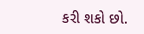કરી શકો છો.